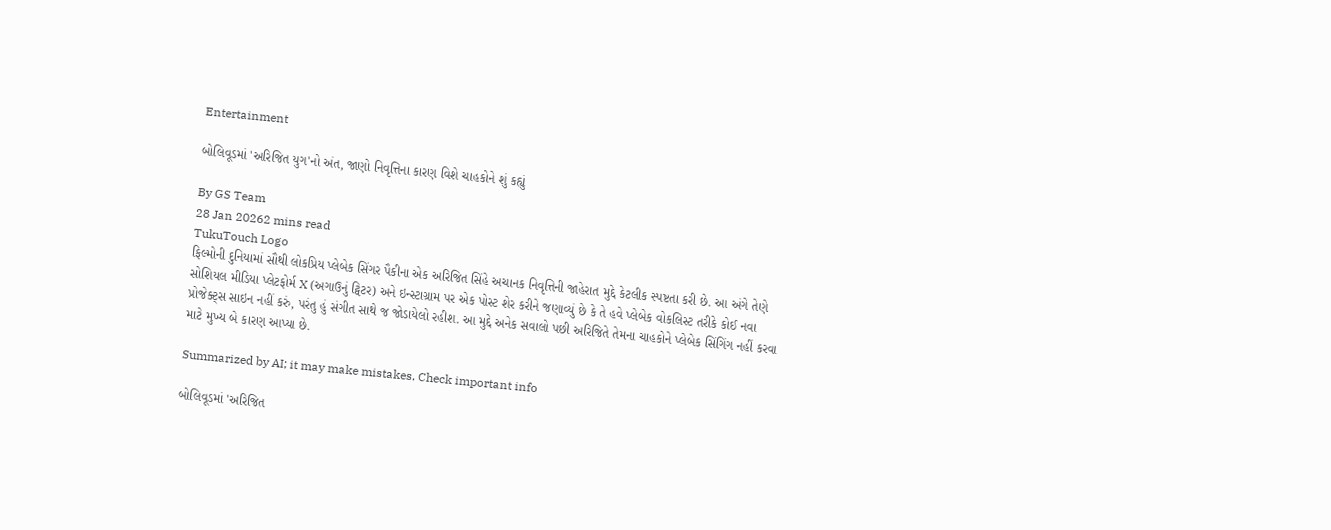Entertainment

બોલિવૂડમાં 'અરિજિત યુગ'નો અંત, જાણો નિવૃત્તિના કારણ વિશે ચાહકોને શું કહ્યું

By GS Team
28 Jan 20262 mins read
TukuTouch Logo
ફિલ્મોની દુનિયામાં સૌથી લોકપ્રિય પ્લેબેક સિંગર પૈકીના એક અરિજિત સિંહે અચાનક નિવૃત્તિની જાહેરાત મુદ્દે કેટલીક સ્પષ્ટતા કરી છે. આ અંગે તેણે સોશિયલ મીડિયા પ્લેટફોર્મ X (અગાઉનું ટ્વિટર) અને ઇન્સ્ટાગ્રામ પર એક પોસ્ટ શેર કરીને જણાવ્યું છે કે તે હવે પ્લેબેક વોકલિસ્ટ તરીકે કોઈ નવા પ્રોજેક્ટ્સ સાઇન નહીં કરું, પરંતુ હું સંગીત સાથે જ જોડાયેલો રહીશ. આ મુદ્દે અનેક સવાલો પછી અરિજિતે તેમના ચાહકોને પ્લેબેક સિંગિંગ નહીં કરવા માટે મુખ્ય બે કારણ આપ્યા છે.

Summarized by AI; it may make mistakes. Check important info

બોલિવૂડમાં 'અરિજિત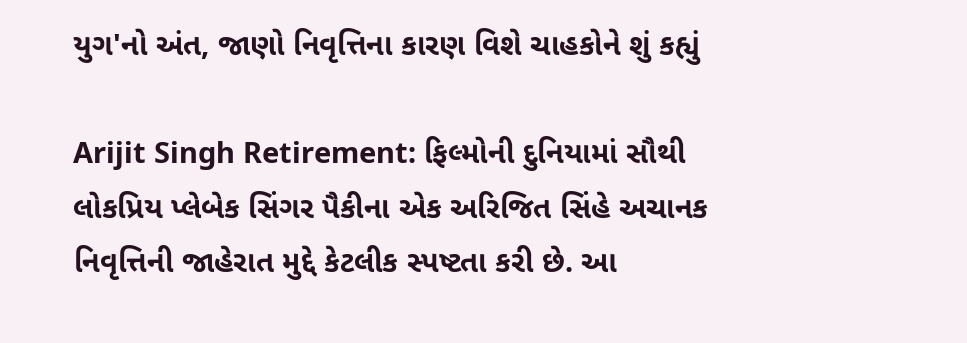યુગ'નો અંત, જાણો નિવૃત્તિના કારણ વિશે ચાહકોને શું કહ્યું

Arijit Singh Retirement: ફિલ્મોની દુનિયામાં સૌથી લોકપ્રિય પ્લેબેક સિંગર પૈકીના એક અરિજિત સિંહે અચાનક નિવૃત્તિની જાહેરાત મુદ્દે કેટલીક સ્પષ્ટતા કરી છે. આ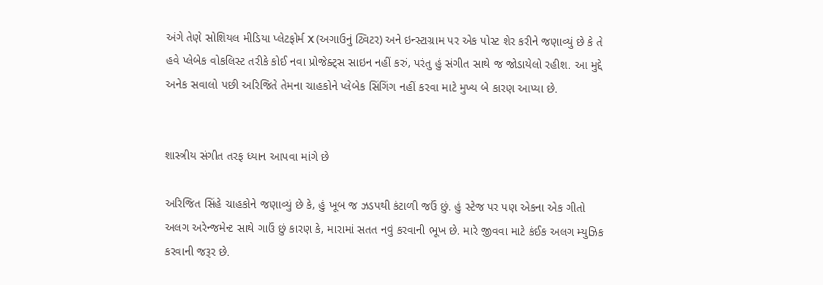અંગે તેણે સોશિયલ મીડિયા પ્લેટફોર્મ X (અગાઉનું ટ્વિટર) અને ઇન્સ્ટાગ્રામ પર એક પોસ્ટ શેર કરીને જણાવ્યું છે કે તે હવે પ્લેબેક વોકલિસ્ટ તરીકે કોઈ નવા પ્રોજેક્ટ્સ સાઇન નહીં કરું, પરંતુ હું સંગીત સાથે જ જોડાયેલો રહીશ. આ મુદ્દે અનેક સવાલો પછી અરિજિતે તેમના ચાહકોને પ્લેબેક સિંગિંગ નહીં કરવા માટે મુખ્ય બે કારણ આપ્યા છે.


શાસ્ત્રીય સંગીત તરફ ધ્યાન આપવા માંગે છે

અરિજિત સિંહે ચાહકોને જણાવ્યું છે કે, હું ખૂબ જ ઝડપથી કંટાળી જઉં છું. હું સ્ટેજ પર પણ એકના એક ગીતો અલગ અરેન્જમેન્ટ સાથે ગાઉં છું કારણ કે, મારામાં સતત નવું કરવાની ભૂખ છે. મારે જીવવા માટે કંઈક અલગ મ્યુઝિક કરવાની જરૂર છે.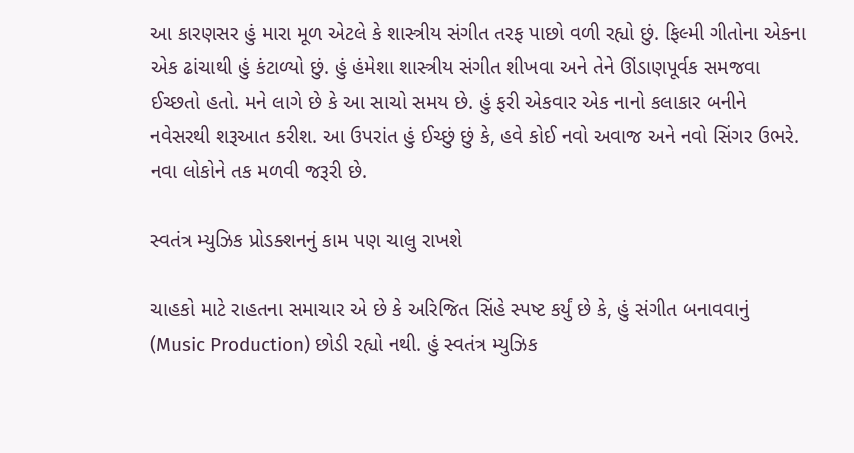આ કારણસર હું મારા મૂળ એટલે કે શાસ્ત્રીય સંગીત તરફ પાછો વળી રહ્યો છું. ફિલ્મી ગીતોના એકના એક ઢાંચાથી હું કંટાળ્યો છું. હું હંમેશા શાસ્ત્રીય સંગીત શીખવા અને તેને ઊંડાણપૂર્વક સમજવા ઈચ્છતો હતો. મને લાગે છે કે આ સાચો સમય છે. હું ફરી એકવાર એક નાનો કલાકાર બનીને નવેસરથી શરૂઆત કરીશ. આ ઉપરાંત હું ઈચ્છું છું કે, હવે કોઈ નવો અવાજ અને નવો સિંગર ઉભરે. નવા લોકોને તક મળવી જરૂરી છે.

સ્વતંત્ર મ્યુઝિક પ્રોડક્શનનું કામ પણ ચાલુ રાખશે

ચાહકો માટે રાહતના સમાચાર એ છે કે અરિજિત સિંહે સ્પષ્ટ કર્યું છે કે, હું સંગીત બનાવવાનું (Music Production) છોડી રહ્યો નથી. હું સ્વતંત્ર મ્યુઝિક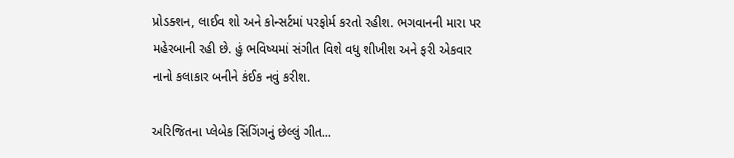પ્રોડક્શન, લાઈવ શો અને કોન્સર્ટમાં પરફોર્મ કરતો રહીશ. ભગવાનની મારા પર મહેરબાની રહી છે. હું ભવિષ્યમાં સંગીત વિશે વધુ શીખીશ અને ફરી એકવાર નાનો કલાકાર બનીને કંઈક નવું કરીશ.

અરિજિતના પ્લેબેક સિંગિંગનું છેલ્લું ગીત...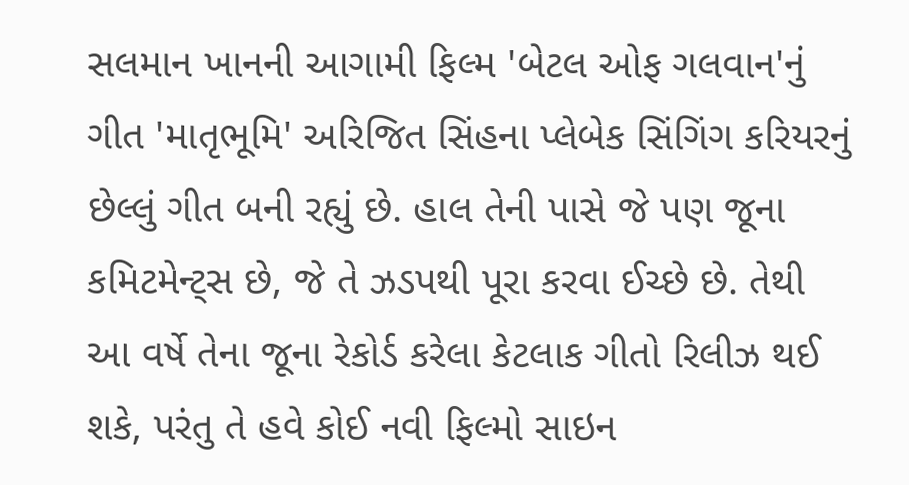સલમાન ખાનની આગામી ફિલ્મ 'બેટલ ઓફ ગલવાન'નું ગીત 'માતૃભૂમિ' અરિજિત સિંહના પ્લેબેક સિંગિંગ કરિયરનું છેલ્લું ગીત બની રહ્યું છે. હાલ તેની પાસે જે પણ જૂના કમિટમેન્ટ્સ છે, જે તે ઝડપથી પૂરા કરવા ઈચ્છે છે. તેથી આ વર્ષે તેના જૂના રેકોર્ડ કરેલા કેટલાક ગીતો રિલીઝ થઈ શકે, પરંતુ તે હવે કોઈ નવી ફિલ્મો સાઇન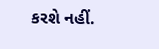કરશે નહીં.